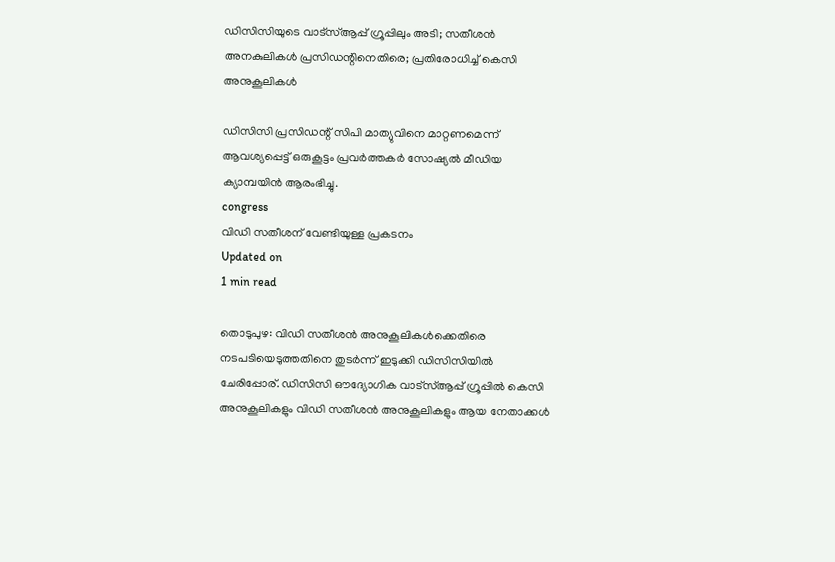ഡിസിസിയുടെ വാട്‌സ്ആപ്പ് ഗ്രൂപ്പിലും അടി; സതീശന്‍ അനകുലികള്‍ പ്രസിഡന്റിനെതിരെ; പ്രതിരോധിച്ച് കെസി അനുകൂലികള്‍

ഡിസിസി പ്രസിഡന്റ് സിപി മാത്യുവിനെ മാറ്റണമെന്ന് ആവശ്യപ്പെട്ട് ഒരുകൂട്ടം പ്രവര്‍ത്തകര്‍ സോഷ്യല്‍ മീഡിയ ക്യാമ്പയിന്‍ ആരംഭിച്ചു.
congress
വിഡി സതീശന് വേണ്ടിയുള്ള പ്രകടനം
Updated on
1 min read

തൊടുപുഴ: വിഡി സതീശന്‍ അനുകൂലികള്‍ക്കെതിരെ നടപടിയെടുത്തതിനെ തുടര്‍ന്ന് ഇടുക്കി ഡിസിസിയില്‍ ചേരിപ്പോര്. ഡിസിസി ഔദ്യോഗിക വാട്‌സ്ആപ്പ് ഗ്രൂപ്പില്‍ കെസി അനുകൂലികളും വിഡി സതീശന്‍ അനുകൂലികളും ആയ നേതാക്കള്‍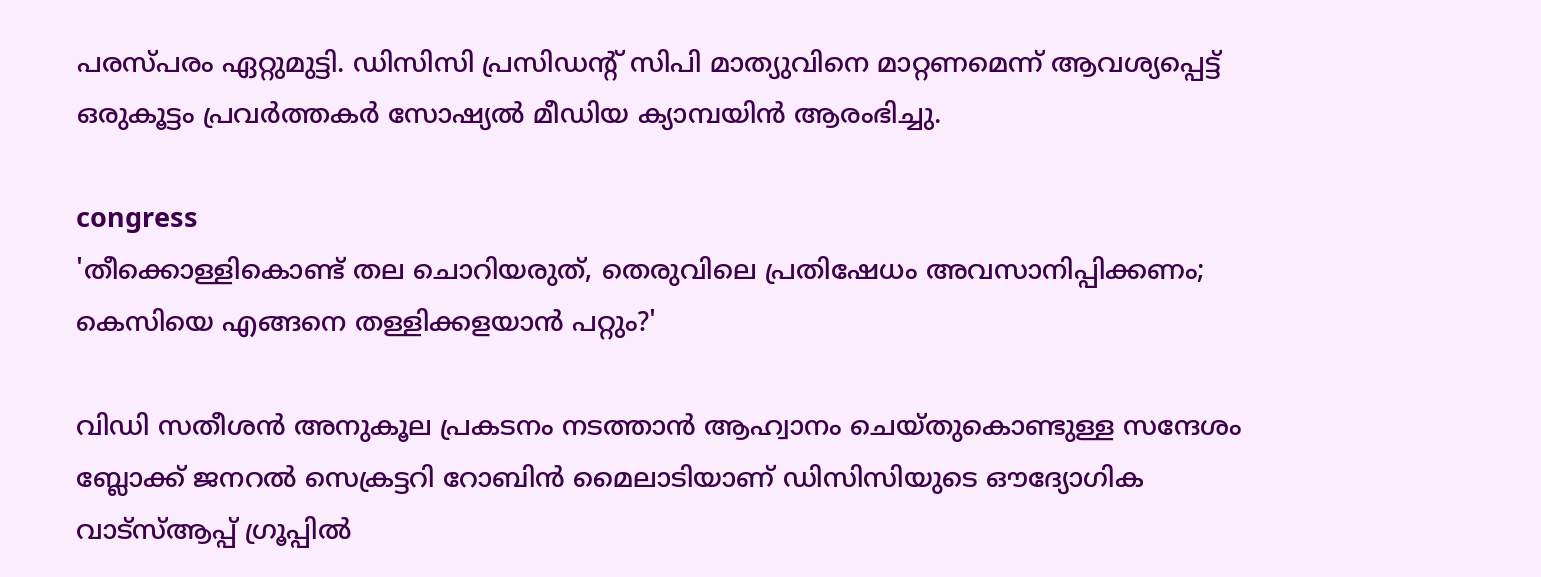പരസ്പരം ഏറ്റുമുട്ടി. ഡിസിസി പ്രസിഡന്റ് സിപി മാത്യുവിനെ മാറ്റണമെന്ന് ആവശ്യപ്പെട്ട് ഒരുകൂട്ടം പ്രവര്‍ത്തകര്‍ സോഷ്യല്‍ മീഡിയ ക്യാമ്പയിന്‍ ആരംഭിച്ചു.

congress
'തീക്കൊള്ളികൊണ്ട് തല ചൊറിയരുത്, തെരുവിലെ പ്രതിഷേധം അവസാനിപ്പിക്കണം; കെസിയെ എങ്ങനെ തള്ളിക്കളയാന്‍ പറ്റും?'

വിഡി സതീശന്‍ അനുകൂല പ്രകടനം നടത്താന്‍ ആഹ്വാനം ചെയ്തുകൊണ്ടുള്ള സന്ദേശം ബ്ലോക്ക് ജനറല്‍ സെക്രട്ടറി റോബിന്‍ മൈലാടിയാണ് ഡിസിസിയുടെ ഔദ്യോഗിക വാട്‌സ്ആപ്പ് ഗ്രൂപ്പില്‍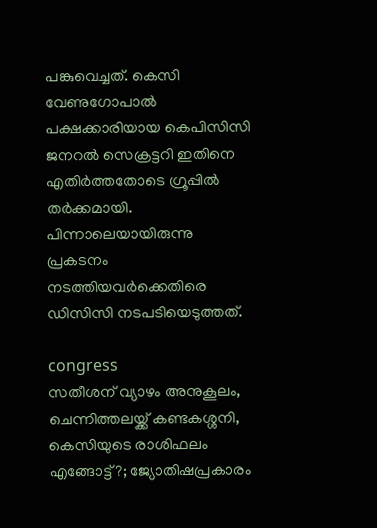പങ്കുവെച്ചത്. കെസി വേണുഗോപാല്‍ പക്ഷക്കാരിയായ കെപിസിസി ജനറല്‍ സെക്രട്ടറി ഇതിനെ എതിര്‍ത്തതോടെ ഗ്രൂപ്പില്‍ തര്‍ക്കമായി. പിന്നാലെയായിരുന്നു പ്രകടനം നടത്തിയവര്‍ക്കെതിരെ ഡിസിസി നടപടിയെടുത്തത്.

congress
സതീശന് വ്യാഴം അനുകൂലം, ചെന്നിത്തലയ്ക്ക് കണ്ടകശ്ശനി, കെസിയുടെ രാശിഫലം എങ്ങോട്ട്?; ജ്യോതിഷപ്രകാരം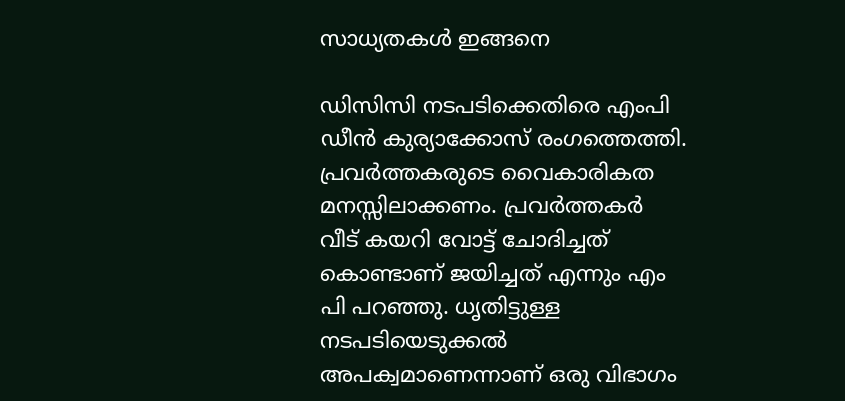സാധ്യതകള്‍ ഇങ്ങനെ

ഡിസിസി നടപടിക്കെതിരെ എംപി ഡീന്‍ കുര്യാക്കോസ് രംഗത്തെത്തി. പ്രവര്‍ത്തകരുടെ വൈകാരികത മനസ്സിലാക്കണം. പ്രവര്‍ത്തകര്‍ വീട് കയറി വോട്ട് ചോദിച്ചത് കൊണ്ടാണ് ജയിച്ചത് എന്നും എം പി പറഞ്ഞു. ധൃതിട്ടുള്ള നടപടിയെടുക്കല്‍ അപക്വമാണെന്നാണ് ഒരു വിഭാഗം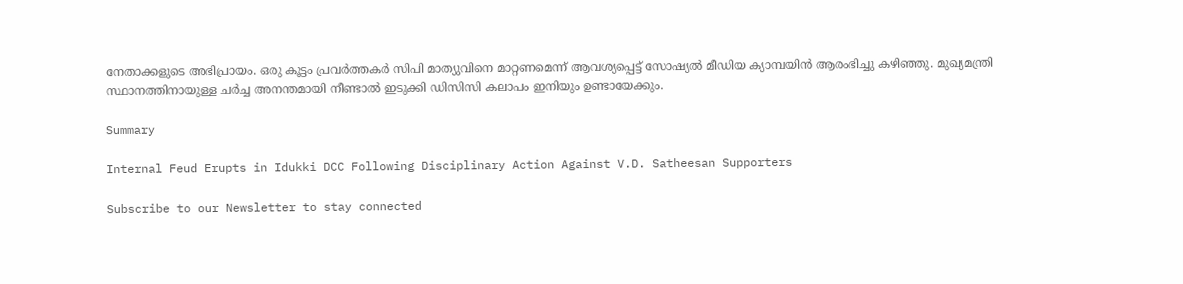നേതാക്കളുടെ അഭിപ്രായം. ഒരു കൂട്ടം പ്രവര്‍ത്തകര്‍ സിപി മാത്യുവിനെ മാറ്റണമെന്ന് ആവശ്യപ്പെട്ട് സോഷ്യല്‍ മീഡിയ ക്യാമ്പയിന്‍ ആരംഭിച്ചു കഴിഞ്ഞു. മുഖ്യമന്ത്രി സ്ഥാനത്തിനായുള്ള ചര്‍ച്ച അനന്തമായി നീണ്ടാല്‍ ഇടുക്കി ഡിസിസി കലാപം ഇനിയും ഉണ്ടായേക്കും.

Summary

Internal Feud Erupts in Idukki DCC Following Disciplinary Action Against V.D. Satheesan Supporters

Subscribe to our Newsletter to stay connected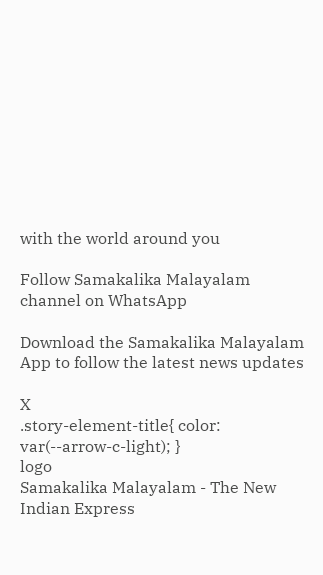with the world around you

Follow Samakalika Malayalam channel on WhatsApp

Download the Samakalika Malayalam App to follow the latest news updates

X
.story-element-title{ color: var(--arrow-c-light); }
logo
Samakalika Malayalam - The New Indian Express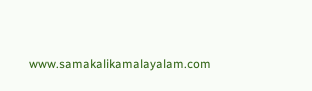www.samakalikamalayalam.com